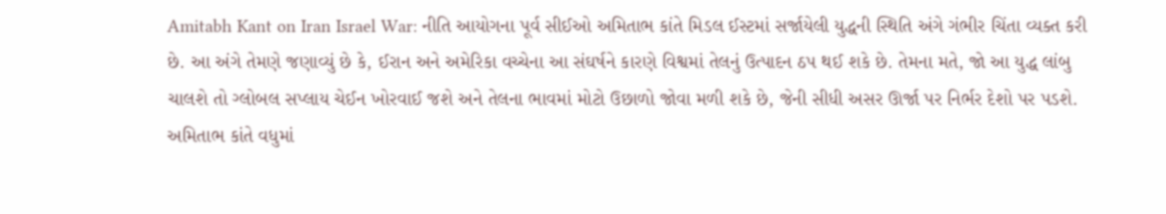Amitabh Kant on Iran Israel War: નીતિ આયોગના પૂર્વ સીઈઓ અમિતાભ કાંતે મિડલ ઈસ્ટમાં સર્જાયેલી યુદ્ધની સ્થિતિ અંગે ગંભીર ચિંતા વ્યક્ત કરી છે. આ અંગે તેમણે જણાવ્યું છે કે, ઈરાન અને અમેરિકા વચ્ચેના આ સંઘર્ષને કારણે વિશ્વમાં તેલનું ઉત્પાદન ઠપ થઈ શકે છે. તેમના મતે, જો આ યુદ્ધ લાંબુ ચાલશે તો ગ્લોબલ સપ્લાય ચેઈન ખોરવાઈ જશે અને તેલના ભાવમાં મોટો ઉછાળો જોવા મળી શકે છે, જેની સીધી અસર ઊર્જા પર નિર્ભર દેશો પર પડશે. અમિતાભ કાંતે વધુમાં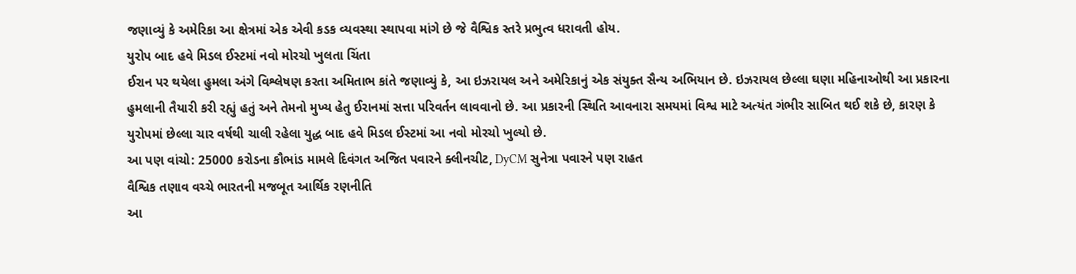જણાવ્યું કે અમેરિકા આ ક્ષેત્રમાં એક એવી કડક વ્યવસ્થા સ્થાપવા માંગે છે જે વૈશ્વિક સ્તરે પ્રભુત્વ ધરાવતી હોય.
યુરોપ બાદ હવે મિડલ ઈસ્ટમાં નવો મોરચો ખુલતા ચિંતા
ઈરાન પર થયેલા હુમલા અંગે વિશ્લેષણ કરતા અમિતાભ કાંતે જણાવ્યું કે, આ ઇઝરાયલ અને અમેરિકાનું એક સંયુક્ત સૈન્ય અભિયાન છે. ઇઝરાયલ છેલ્લા ઘણા મહિનાઓથી આ પ્રકારના હુમલાની તૈયારી કરી રહ્યું હતું અને તેમનો મુખ્ય હેતુ ઈરાનમાં સત્તા પરિવર્તન લાવવાનો છે. આ પ્રકારની સ્થિતિ આવનારા સમયમાં વિશ્વ માટે અત્યંત ગંભીર સાબિત થઈ શકે છે, કારણ કે યુરોપમાં છેલ્લા ચાર વર્ષથી ચાલી રહેલા યુદ્ધ બાદ હવે મિડલ ઈસ્ટમાં આ નવો મોરચો ખુલ્યો છે.
આ પણ વાંચો: 25000 કરોડના કૌભાંડ મામલે દિવંગત અજિત પવારને ક્લીનચીટ, DyCM સુનેત્રા પવારને પણ રાહત
વૈશ્વિક તણાવ વચ્ચે ભારતની મજબૂત આર્થિક રણનીતિ
આ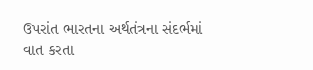ઉપરાંત ભારતના અર્થતંત્રના સંદર્ભમાં વાત કરતા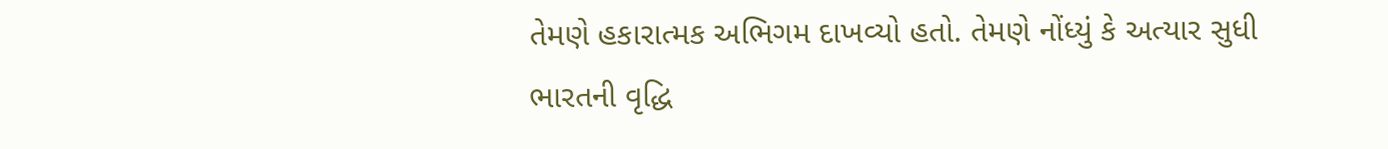તેમણે હકારાત્મક અભિગમ દાખવ્યો હતો. તેમણે નોંધ્યું કે અત્યાર સુધી ભારતની વૃદ્ધિ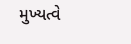મુખ્યત્વે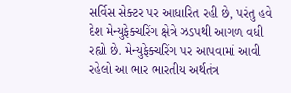સર્વિસ સેક્ટર પર આધારિત રહી છે, પરંતુ હવે દેશ મેન્યુફેક્ચરિંગ ક્ષેત્રે ઝડપથી આગળ વધી રહ્યો છે. મેન્યુફેક્ચરિંગ પર આપવામાં આવી રહેલો આ ભાર ભારતીય અર્થતંત્ર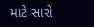માટે સારો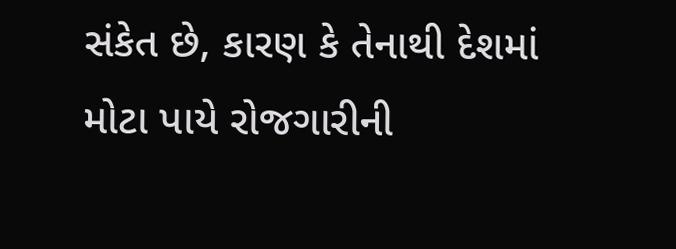સંકેત છે, કારણ કે તેનાથી દેશમાં મોટા પાયે રોજગારીની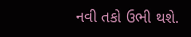નવી તકો ઉભી થશે.